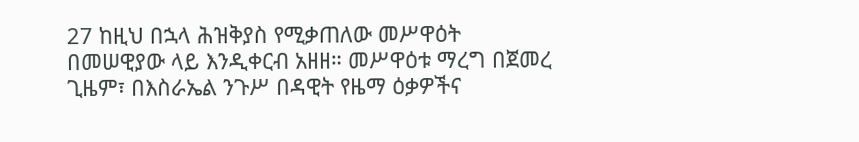27 ከዚህ በኋላ ሕዝቅያስ የሚቃጠለው መሥዋዕት በመሠዊያው ላይ እንዲቀርብ አዘዘ። መሥዋዕቱ ማረግ በጀመረ ጊዜም፣ በእስራኤል ንጉሥ በዳዊት የዜማ ዕቃዎችና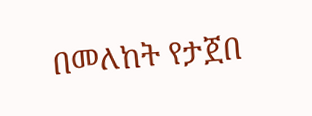በመለከት የታጀበ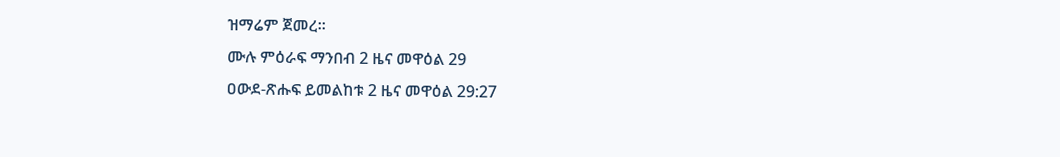ዝማሬም ጀመረ።
ሙሉ ምዕራፍ ማንበብ 2 ዜና መዋዕል 29
ዐውደ-ጽሑፍ ይመልከቱ 2 ዜና መዋዕል 29:27